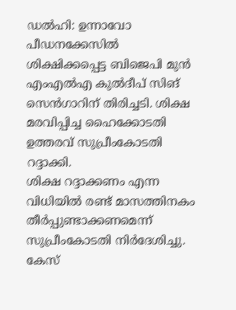ഡൽഹി: ഉന്നാവോ പീഡനക്കേസിൽ ശിക്ഷിക്കപ്പെട്ട ബിജെപി മുൻ എംഎൽഎ കുൽദീപ് സിങ് സെൻഗാറിന് തിരിച്ചടി. ശിക്ഷ മരവിപ്പിച്ച ഹൈക്കോടതി ഉത്തരവ് സുപ്രീംകോടതി റദ്ദാക്കി.
ശിക്ഷ റദ്ദാക്കണം എന്ന വിധിയിൽ രണ്ട് മാസത്തിനകം തീർപ്പുണ്ടാക്കണമെന്ന് സുപ്രീംകോടതി നിർദേശിച്ചു. കേസ്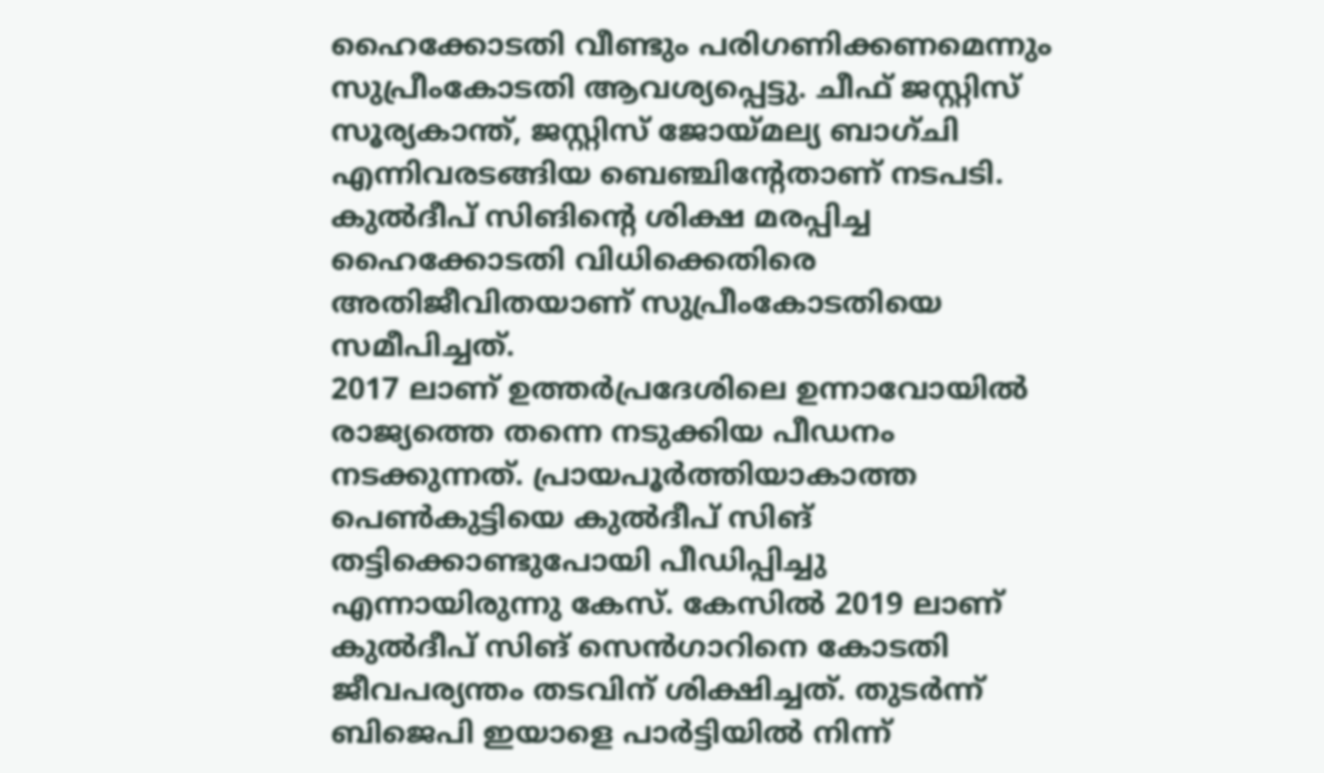ഹൈക്കോടതി വീണ്ടും പരിഗണിക്കണമെന്നും സുപ്രീംകോടതി ആവശ്യപ്പെട്ടു. ചീഫ് ജസ്റ്റിസ് സൂര്യകാന്ത്, ജസ്റ്റിസ് ജോയ്മല്യ ബാഗ്ചി എന്നിവരടങ്ങിയ ബെഞ്ചിൻ്റേതാണ് നടപടി. കുൽദീപ് സിങിൻ്റെ ശിക്ഷ മരപ്പിച്ച ഹൈക്കോടതി വിധിക്കെതിരെ അതിജീവിതയാണ് സുപ്രീംകോടതിയെ സമീപിച്ചത്.
2017 ലാണ് ഉത്തർപ്രദേശിലെ ഉന്നാവോയിൽ രാജ്യത്തെ തന്നെ നടുക്കിയ പീഡനം നടക്കുന്നത്. പ്രായപൂർത്തിയാകാത്ത പെൺകുട്ടിയെ കുൽദീപ് സിങ് തട്ടിക്കൊണ്ടുപോയി പീഡിപ്പിച്ചു എന്നായിരുന്നു കേസ്. കേസിൽ 2019 ലാണ് കുൽദീപ് സിങ് സെൻഗാറിനെ കോടതി ജീവപര്യന്തം തടവിന് ശിക്ഷിച്ചത്. തുടർന്ന് ബിജെപി ഇയാളെ പാർട്ടിയിൽ നിന്ന്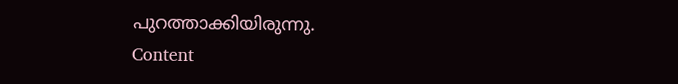പുറത്താക്കിയിരുന്നു.
Content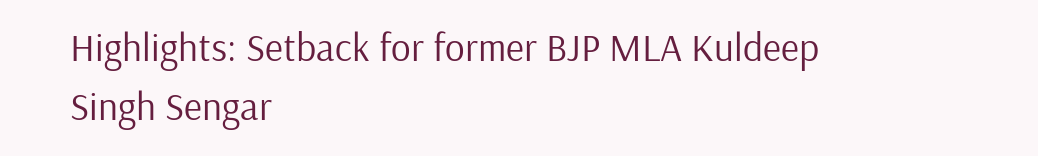Highlights: Setback for former BJP MLA Kuldeep Singh Sengar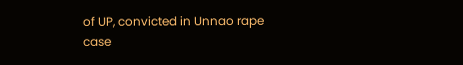of UP, convicted in Unnao rape case